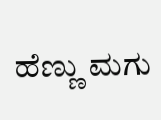ಹೆಣ್ಣು ಮಗು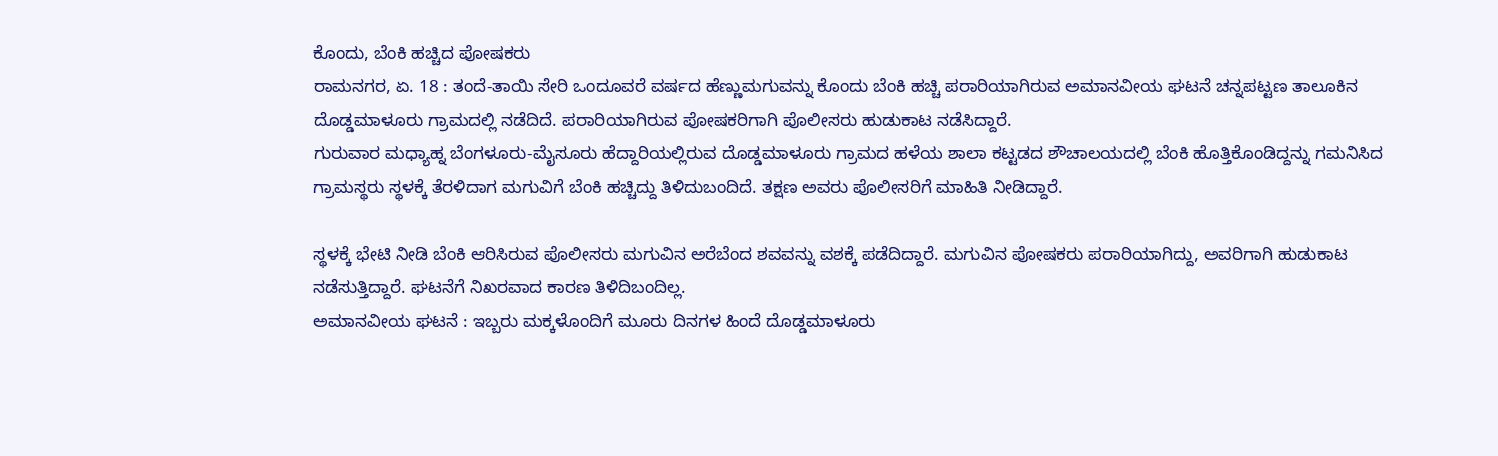ಕೊಂದು, ಬೆಂಕಿ ಹಚ್ಚಿದ ಪೋಷಕರು
ರಾಮನಗರ, ಏ. 18 : ತಂದೆ-ತಾಯಿ ಸೇರಿ ಒಂದೂವರೆ ವರ್ಷದ ಹೆಣ್ಣುಮಗುವನ್ನು ಕೊಂದು ಬೆಂಕಿ ಹಚ್ಚಿ ಪರಾರಿಯಾಗಿರುವ ಅಮಾನವೀಯ ಘಟನೆ ಚನ್ನಪಟ್ಟಣ ತಾಲೂಕಿನ ದೊಡ್ಡಮಾಳೂರು ಗ್ರಾಮದಲ್ಲಿ ನಡೆದಿದೆ. ಪರಾರಿಯಾಗಿರುವ ಪೋಷಕರಿಗಾಗಿ ಪೊಲೀಸರು ಹುಡುಕಾಟ ನಡೆಸಿದ್ದಾರೆ.
ಗುರುವಾರ ಮಧ್ಯಾಹ್ನ ಬೆಂಗಳೂರು-ಮೈಸೂರು ಹೆದ್ದಾರಿಯಲ್ಲಿರುವ ದೊಡ್ಡಮಾಳೂರು ಗ್ರಾಮದ ಹಳೆಯ ಶಾಲಾ ಕಟ್ಟಡದ ಶೌಚಾಲಯದಲ್ಲಿ ಬೆಂಕಿ ಹೊತ್ತಿಕೊಂಡಿದ್ದನ್ನು ಗಮನಿಸಿದ ಗ್ರಾಮಸ್ಥರು ಸ್ಥಳಕ್ಕೆ ತೆರಳಿದಾಗ ಮಗುವಿಗೆ ಬೆಂಕಿ ಹಚ್ಚಿದ್ದು ತಿಳಿದುಬಂದಿದೆ. ತಕ್ಷಣ ಅವರು ಪೊಲೀಸರಿಗೆ ಮಾಹಿತಿ ನೀಡಿದ್ದಾರೆ.

ಸ್ಥಳಕ್ಕೆ ಭೇಟಿ ನೀಡಿ ಬೆಂಕಿ ಆರಿಸಿರುವ ಪೊಲೀಸರು ಮಗುವಿನ ಅರೆಬೆಂದ ಶವವನ್ನು ವಶಕ್ಕೆ ಪಡೆದಿದ್ದಾರೆ. ಮಗುವಿನ ಪೋಷಕರು ಪರಾರಿಯಾಗಿದ್ದು, ಅವರಿಗಾಗಿ ಹುಡುಕಾಟ ನಡೆಸುತ್ತಿದ್ದಾರೆ. ಘಟನೆಗೆ ನಿಖರವಾದ ಕಾರಣ ತಿಳಿದಿಬಂದಿಲ್ಲ.
ಅಮಾನವೀಯ ಘಟನೆ : ಇಬ್ಬರು ಮಕ್ಕಳೊಂದಿಗೆ ಮೂರು ದಿನಗಳ ಹಿಂದೆ ದೊಡ್ಡಮಾಳೂರು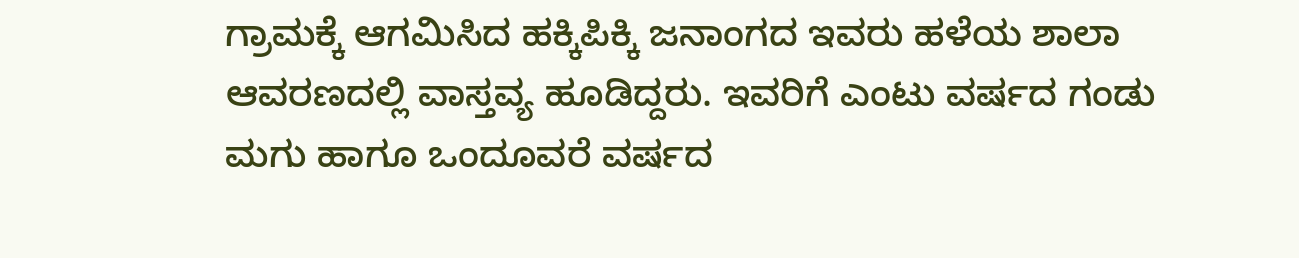ಗ್ರಾಮಕ್ಕೆ ಆಗಮಿಸಿದ ಹಕ್ಕಿಪಿಕ್ಕಿ ಜನಾಂಗದ ಇವರು ಹಳೆಯ ಶಾಲಾ ಆವರಣದಲ್ಲಿ ವಾಸ್ತವ್ಯ ಹೂಡಿದ್ದರು. ಇವರಿಗೆ ಎಂಟು ವರ್ಷದ ಗಂಡು ಮಗು ಹಾಗೂ ಒಂದೂವರೆ ವರ್ಷದ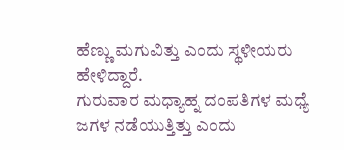ಹೆಣ್ಣು ಮಗುವಿತ್ತು ಎಂದು ಸ್ಥಳೀಯರು ಹೇಳಿದ್ದಾರೆ.
ಗುರುವಾರ ಮಧ್ಯಾಹ್ನ ದಂಪತಿಗಳ ಮಧ್ಯೆ ಜಗಳ ನಡೆಯುತ್ತಿತ್ತು ಎಂದು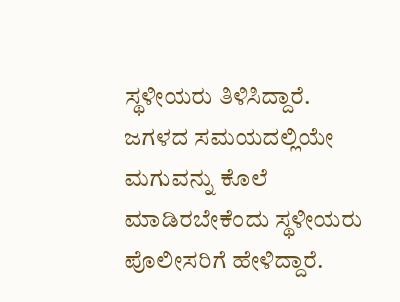ಸ್ಥಳೀಯರು ತಿಳಿಸಿದ್ದಾರೆ. ಜಗಳದ ಸಮಯದಲ್ಲಿಯೇ ಮಗುವನ್ನು ಕೊಲೆ ಮಾಡಿರಬೇಕೆಂದು ಸ್ಥಳೀಯರು ಪೊಲೀಸರಿಗೆ ಹೇಳಿದ್ದಾರೆ.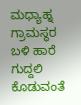ಮಧ್ಯಾಹ್ನ ಗ್ರಾಮಸ್ಥರ ಬಳಿ ಹಾರೆ ಗುದ್ದಲಿ ಕೊಡುವಂತೆ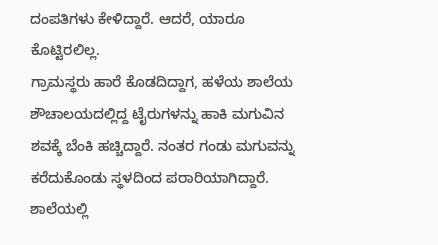ದಂಪತಿಗಳು ಕೇಳಿದ್ದಾರೆ. ಆದರೆ, ಯಾರೂ ಕೊಟ್ಟಿರಲಿಲ್ಲ.
ಗ್ರಾಮಸ್ಥರು ಹಾರೆ ಕೊಡದಿದ್ದಾಗ, ಹಳೆಯ ಶಾಲೆಯ ಶೌಚಾಲಯದಲ್ಲಿದ್ದ ಟೈರುಗಳನ್ನು ಹಾಕಿ ಮಗುವಿನ ಶವಕ್ಕೆ ಬೆಂಕಿ ಹಚ್ಚಿದ್ದಾರೆ. ನಂತರ ಗಂಡು ಮಗುವನ್ನು ಕರೆದುಕೊಂಡು ಸ್ಥಳದಿಂದ ಪರಾರಿಯಾಗಿದ್ದಾರೆ. ಶಾಲೆಯಲ್ಲಿ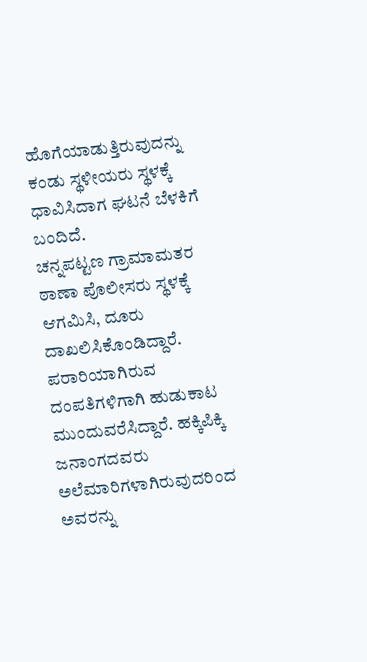ಹೊಗೆಯಾಡುತ್ತಿರುವುದನ್ನು ಕಂಡು ಸ್ಥಳೀಯರು ಸ್ಥಳಕ್ಕೆ ಧಾವಿಸಿದಾಗ ಘಟನೆ ಬೆಳಕಿಗೆ ಬಂದಿದೆ.
ಚನ್ನಪಟ್ಟಣ ಗ್ರಾಮಾಮತರ ಠಾಣಾ ಪೊಲೀಸರು ಸ್ಥಳಕ್ಕೆ ಆಗಮಿಸಿ, ದೂರು ದಾಖಲಿಸಿಕೊಂಡಿದ್ದಾರೆ. ಪರಾರಿಯಾಗಿರುವ ದಂಪತಿಗಳಿಗಾಗಿ ಹುಡುಕಾಟ ಮುಂದುವರೆಸಿದ್ದಾರೆ. ಹಕ್ಕಿಪಿಕ್ಕಿ ಜನಾಂಗದವರು ಅಲೆಮಾರಿಗಳಾಗಿರುವುದರಿಂದ ಅವರನ್ನು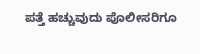ಪತ್ತೆ ಹಚ್ಚುವುದು ಪೊಲೀಸರಿಗೂ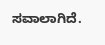ಸವಾಲಾಗಿದೆ.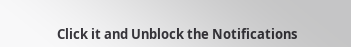Click it and Unblock the Notifications